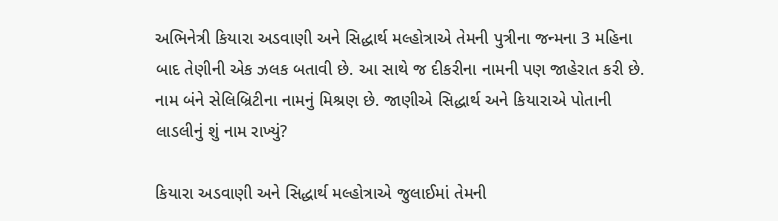અભિનેત્રી કિયારા અડવાણી અને સિદ્ધાર્થ મલ્હોત્રાએ તેમની પુત્રીના જન્મના 3 મહિના બાદ તેણીની એક ઝલક બતાવી છે. આ સાથે જ દીકરીના નામની પણ જાહેરાત કરી છે. નામ બંને સેલિબ્રિટીના નામનું મિશ્રણ છે. જાણીએ સિદ્ધાર્થ અને કિયારાએ પોતાની લાડલીનું શું નામ રાખ્યું?

કિયારા અડવાણી અને સિદ્ધાર્થ મલ્હોત્રાએ જુલાઈમાં તેમની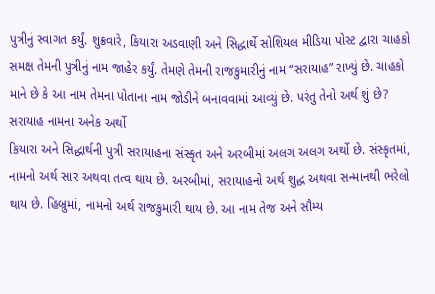પુત્રીનું સ્વાગત કર્યું. શુક્રવારે, કિયારા અડવાણી અને સિદ્ધાર્થે સોશિયલ મીડિયા પોસ્ટ દ્વારા ચાહકો સમક્ષ તેમની પુત્રીનું નામ જાહેર કર્યું. તેમણે તેમની રાજકુમારીનું નામ “સરાયાહ” રાખ્યું છે. ચાહકો માને છે કે આ નામ તેમના પોતાના નામ જોડીને બનાવવામાં આવ્યું છે. પરંતુ તેનો અર્થ શું છે?
સરાયાહ નામના અનેક અર્થો
કિયારા અને સિદ્ધાર્થની પુત્રી સરાયાહના સંસ્કૃત અને અરબીમાં અલગ અલગ અર્થો છે. સંસ્કૃતમાં, નામનો અર્થ સાર અથવા તત્વ થાય છે. અરબીમાં, સરાયાહનો અર્થ શુદ્ધ અથવા સન્માનથી ભરેલો થાય છે. હિબ્રુમાં, નામનો અર્થ રાજકુમારી થાય છે. આ નામ તેજ અને સૌમ્ય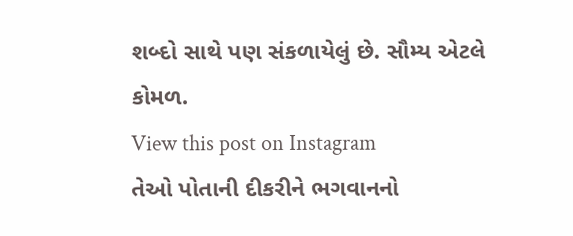શબ્દો સાથે પણ સંકળાયેલું છે. સૌમ્ય એટલે કોમળ.
View this post on Instagram
તેઓ પોતાની દીકરીને ભગવાનનો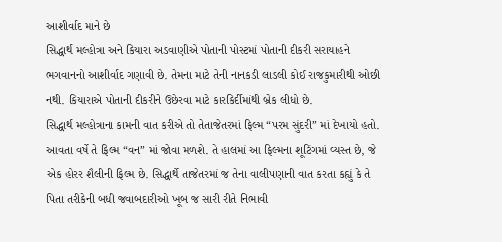આશીર્વાદ માને છે
સિદ્ધાર્થ મલ્હોત્રા અને કિયારા અડવાણીએ પોતાની પોસ્ટમાં પોતાની દીકરી સરાયાહને ભગવાનનો આશીર્વાદ ગણાવી છે. તેમના માટે તેની નાનકડી લાડલી કોઈ રાજકુમારીથી ઓછી નથી. કિયારાએ પોતાની દીકરીને ઉછેરવા માટે કારકિર્દીમાંથી બ્રેક લીધો છે.
સિદ્ધાર્થ મલ્હોત્રાના કામની વાત કરીએ તો તેતાજેતરમાં ફિલ્મ “પરમ સુંદરી” માં દેખાયો હતો. આવતા વર્ષે તે ફિલ્મ “વન” માં જોવા મળશે. તે હાલમાં આ ફિલ્મના શૂટિંગમાં વ્યસ્ત છે, જે એક હોરર શૈલીની ફિલ્મ છે. સિદ્ધાર્થે તાજેતરમાં જ તેના વાલીપણાની વાત કરતા કહ્યું કે તે પિતા તરીકેની બધી જવાબદારીઓ ખૂબ જ સારી રીતે નિભાવી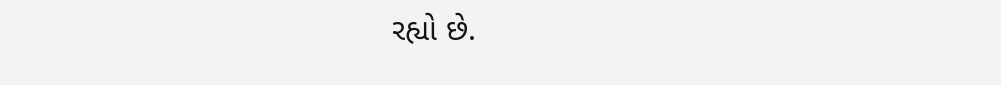રહ્યો છે.